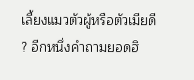เลี้ยงแมวตัวผู้หรือตัวเมียดี ? อีกหนึ่งคำถามยอดฮิ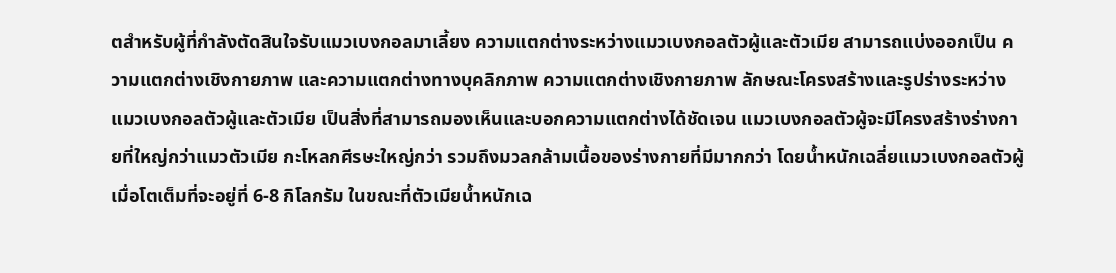ตสำหรับผู้ที่กำลังตัดสินใจรับแมวเบงกอลมาเลี้ยง ความแตกต่างระหว่างแมวเบงกอลตัวผู้และตัวเมีย สามารถแบ่งออกเป็น ความแตกต่างเชิงกายภาพ และความแตกต่างทางบุคลิกภาพ ความแตกต่างเชิงกายภาพ ลักษณะโครงสร้างและรูปร่างระหว่างแมวเบงกอลตัวผู้และตัวเมีย เป็นสิ่งที่สามารถมองเห็นและบอกความแตกต่างได้ชัดเจน แมวเบงกอลตัวผู้จะมีโครงสร้างร่างกายที่ใหญ่กว่าแมวตัวเมีย กะโหลกศีรษะใหญ่กว่า รวมถึงมวลกล้ามเนื้อของร่างกายที่มีมากกว่า โดยน้ำหนักเฉลี่ยแมวเบงกอลตัวผู้เมื่อโตเต็มที่จะอยู่ที่ 6-8 กิโลกรัม ในขณะที่ตัวเมียน้ำหนักเฉ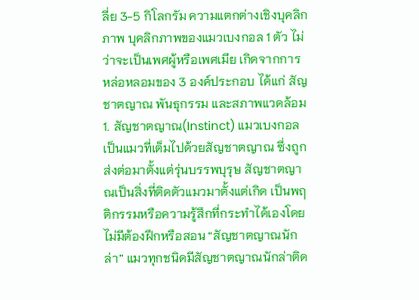ลี่ย 3-5 กิโลกรัม ความแตกต่างเชิงบุคลิกภาพ บุคลิกภาพของแมวเบงกอล 1 ตัว ไม่ว่าจะเป็นเพศผู้หรือเพศเมีย เกิดจากการหล่อหลอมของ 3 องค์ประกอบ ได้แก่ สัญชาตญาณ พันธุกรรม และสภาพแวดล้อม 1. สัญชาตญาณ(Instinct) แมวเบงกอลเป็นแมวที่เต็มไปด้วยสัญชาตญาณ ซึ่งถูกส่งต่อมาตั้งแต่รุ่นบรรพบุรุษ สัญชาตญาณเป็นสิ่งที่ติดตัวแมวมาตั้งแต่เกิด เป็นพฤติกรรมหรือความรู้สึกที่กระทำได้เองโดยไม่มีต้องฝึกหรือสอน “สัญชาตญาณนักล่า” แมวทุกชนิดมีสัญชาตญาณนักล่าติด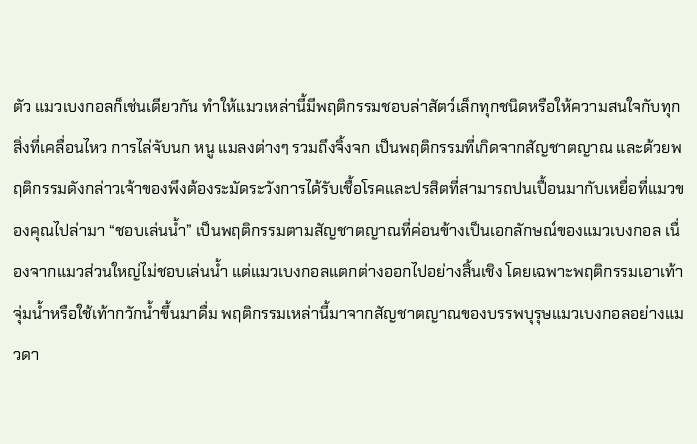ตัว แมวเบงกอลก็เช่นเดียวกัน ทำให้แมวเหล่านี้มีพฤติกรรมชอบล่าสัตว์เล็กทุกชนิดหรือให้ความสนใจกับทุกสิ่งที่เคลื่อนไหว การไล่จับนก หนู แมลงต่างๆ รวมถึงจิ้งจก เป็นพฤติกรรมที่เกิดจากสัญชาตญาณ และด้วยพฤติกรรมดังกล่าวเจ้าของพึงต้องระมัดระวังการได้รับเชื้อโรคและปรสิตที่สามารถปนเปื้อนมากับเหยื่อที่แมวของคุณไปล่ามา “ชอบเล่นน้ำ” เป็นพฤติกรรมตามสัญชาตญาณที่ค่อนข้างเป็นเอกลักษณ์ของแมวเบงกอล เนื่องจากแมวส่วนใหญ่ไม่ชอบเล่นน้ำ แต่แมวเบงกอลแตกต่างออกไปอย่างสิ้นเชิง โดยเฉพาะพฤติกรรมเอาเท้าจุ่มน้ำหรือใช้เท้ากวักน้ำขึ้นมาดื่ม พฤติกรรมเหล่านี้มาจากสัญชาตญาณของบรรพบุรุษแมวเบงกอลอย่างแมวดา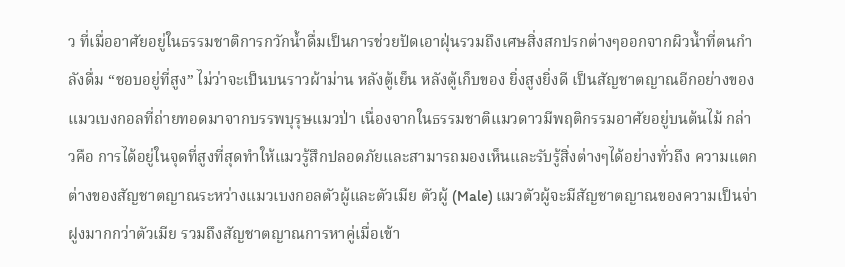ว ที่เมื่ออาศัยอยู่ในธรรมชาติการกวักน้ำดื่มเป็นการช่วยปัดเอาฝุ่นรวมถึงเศษสิ่งสกปรกต่างๆออกจากผิวน้ำที่ตนกำลังดื่ม “ชอบอยู่ที่สูง” ไม่ว่าจะเป็นบนราวผ้าม่าน หลังตู้เย็น หลังตู้เก็บของ ยิ่งสูงยิ่งดี เป็นสัญชาตญาณอีกอย่างของแมวเบงกอลที่ถ่ายทอดมาจากบรรพบุรุษแมวป่า เนื่องจากในธรรมชาติแมวดาวมีพฤติกรรมอาศัยอยู่บนต้นไม้ กล่าวคือ การได้อยู่ในจุดที่สูงที่สุดทำให้แมวรู้สึกปลอดภัยและสามารถมองเห็นและรับรู้สิ่งต่างๆได้อย่างทั่วถึง ความแตกต่างของสัญชาตญาณระหว่างแมวเบงกอลตัวผู้และตัวเมีย ตัวผู้ (Male) แมวตัวผู้จะมีสัญชาตญาณของความเป็นจ่าฝูงมากกว่าตัวเมีย รวมถึงสัญชาตญาณการหาคู่เมื่อเข้า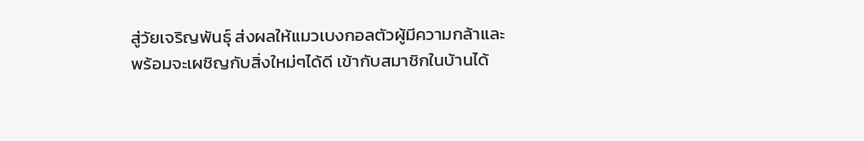สู่วัยเจริญพันธุ์ ส่งผลให้แมวเบงกอลตัวผู้มีความกล้าและพร้อมจะเผชิญกับสิ่งใหม่ๆได้ดี เข้ากับสมาชิกในบ้านได้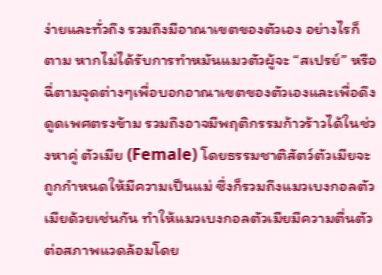ง่ายและทั่วถึง รวมถึงมีอาณาเขตของตัวเอง อย่างไรก็ตาม หากไม่ได้รับการทำหมันแมวตัวผู้จะ “สเปรย์” หรือฉี่ตามจุดต่างๆเพื่อบอกอาณาเขตของตัวเองและเพื่อดึงดูดเพศตรงข้าม รวมถึงอาจมีพฤติกรรมก้าวร้าวได้ในช่วงหาคู่ ตัวเมีย (Female) โดยธรรมชาติสัตว์ตัวเมียจะถูกกำหนดให้มีความเป็นแม่ ซึ่งก็รวมถึงแมวเบงกอลตัวเมียด้วยเช่นกัน ทำให้แมวเบงกอลตัวเมียมีความตื่นตัวต่อสภาพแวดล้อมโดย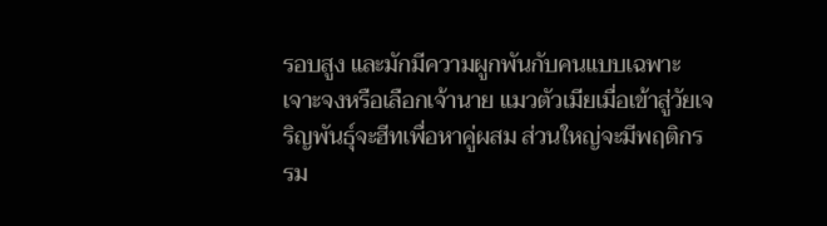รอบสูง และมักมีความผูกพันกับคนแบบเฉพาะเจาะจงหรือเลือกเจ้านาย แมวตัวเมียเมื่อเข้าสู่วัยเจริญพันธุ์จะฮีทเพื่อหาคู่ผสม ส่วนใหญ่จะมีพฤติกรรม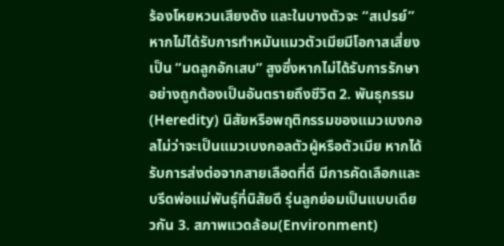ร้องโหยหวนเสียงดัง และในบางตัวจะ “สเปรย์” หากไม่ได้รับการทำหมันแมวตัวเมียมีโอกาสเสี่ยงเป็น “มดลูกอักเสบ” สูงซึ่งหากไม่ได้รับการรักษาอย่างถูกต้องเป็นอันตรายถึงชีวิต 2. พันธุกรรม(Heredity) นิสัยหรือพฤติกรรมของแมวเบงกอลไม่ว่าจะเป็นแมวเบงกอลตัวผู้หรือตัวเมีย หากได้รับการส่งต่อจากสายเลือดที่ดี มีการคัดเลือกและบรีดพ่อแม่พันธุ์ที่นิสัยดี รุ่นลูกย่อมเป็นแบบเดียวกัน 3. สภาพแวดล้อม(Environment)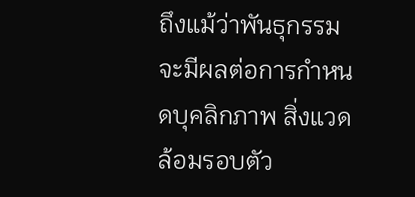ถึงแม้ว่าพันธุกรรมจะมีผลต่อการกำหนดบุคลิกภาพ สิ่งแวดล้อมรอบตัว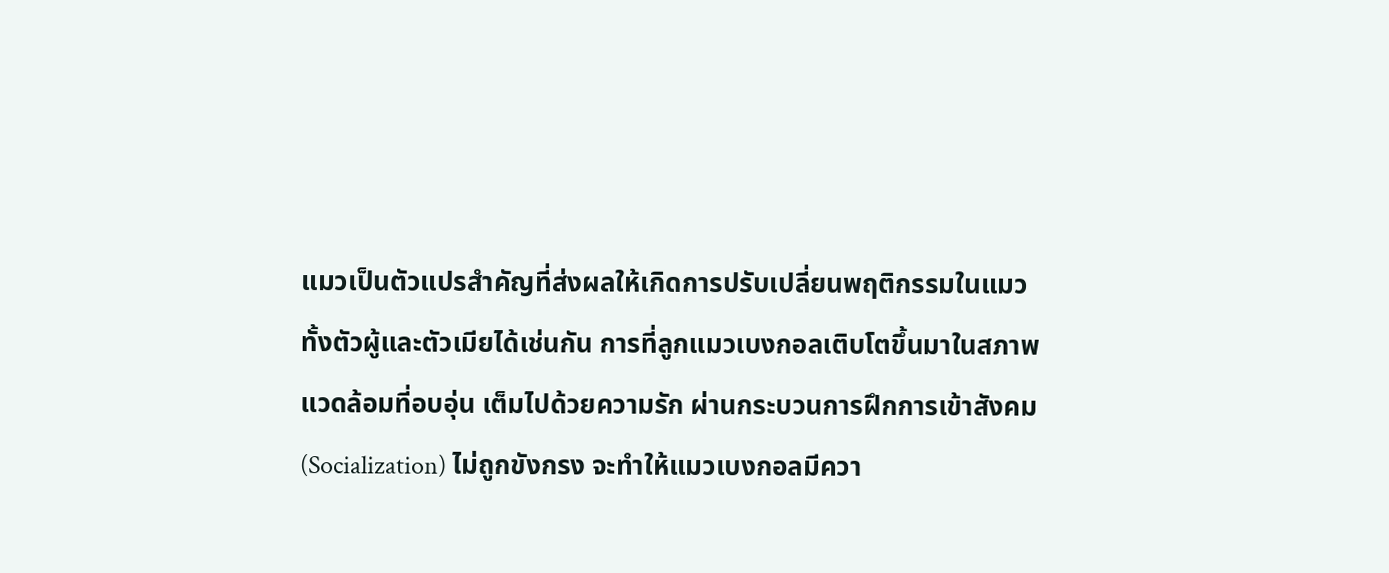แมวเป็นตัวแปรสำคัญที่ส่งผลให้เกิดการปรับเปลี่ยนพฤติกรรมในแมวทั้งตัวผู้และตัวเมียได้เช่นกัน การที่ลูกแมวเบงกอลเติบโตขึ้นมาในสภาพแวดล้อมที่อบอุ่น เต็มไปด้วยความรัก ผ่านกระบวนการฝึกการเข้าสังคม(Socialization) ไม่ถูกขังกรง จะทำให้แมวเบงกอลมีควา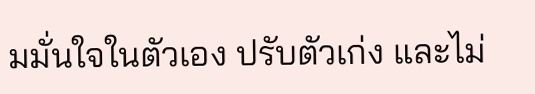มมั่นใจในตัวเอง ปรับตัวเก่ง และไม่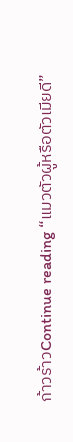ก้าวร้าวContinue reading “แมวตัวผู้หรือตัวเมียดี”